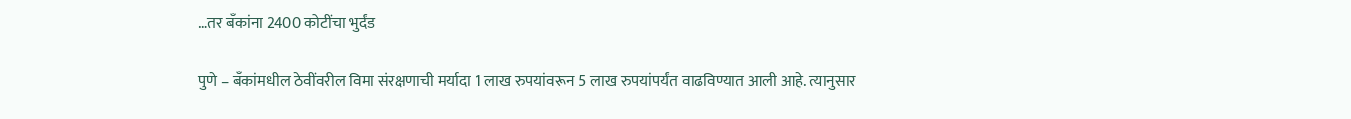…तर बॅंकांना 2400 कोटींचा भुर्दंड

पुणे – बॅंकांमधील ठेवींवरील विमा संरक्षणाची मर्यादा 1 लाख रुपयांवरून 5 लाख रुपयांपर्यंत वाढविण्यात आली आहे. त्यानुसार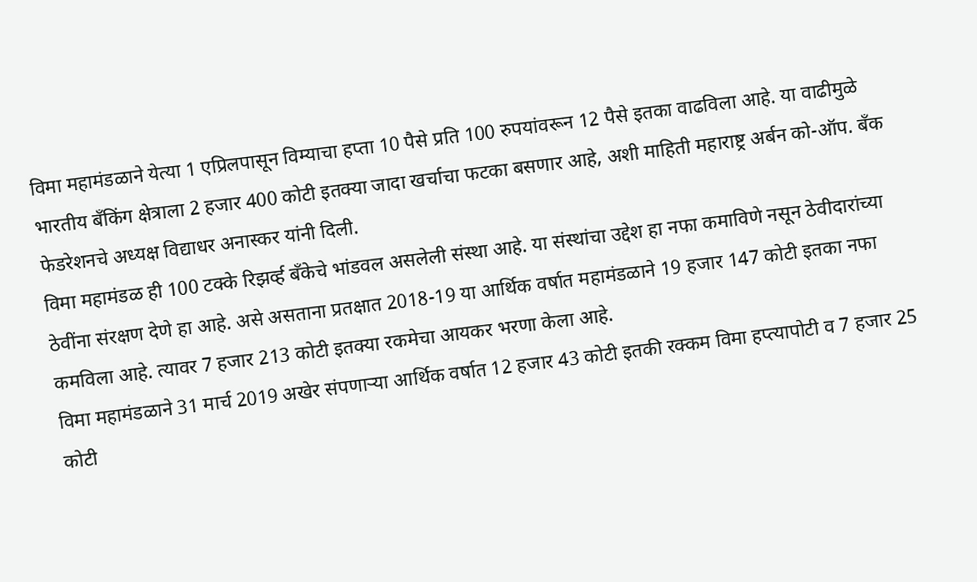विमा महामंडळाने येत्या 1 एप्रिलपासून विम्याचा हप्ता 10 पैसे प्रति 100 रुपयांवरून 12 पैसे इतका वाढविला आहे. या वाढीमुळे भारतीय बॅंकिंग क्षेत्राला 2 हजार 400 कोटी इतक्या जादा खर्चाचा फटका बसणार आहे, अशी माहिती महाराष्ट्र अर्बन को-ऑप. बॅंक फेडरेशनचे अध्यक्ष विद्याधर अनास्कर यांनी दिली.
विमा महामंडळ ही 100 टक्के रिझर्व्ह बॅंकेचे भांडवल असलेली संस्था आहे. या संस्थांचा उद्देश हा नफा कमाविणे नसून ठेवीदारांच्या ठेवींना संरक्षण देणे हा आहे. असे असताना प्रतक्षात 2018-19 या आर्थिक वर्षात महामंडळाने 19 हजार 147 कोटी इतका नफा कमविला आहे. त्यावर 7 हजार 213 कोटी इतक्या रकमेचा आयकर भरणा केला आहे.
विमा महामंडळाने 31 मार्च 2019 अखेर संपणाऱ्या आर्थिक वर्षात 12 हजार 43 कोटी इतकी रक्कम विमा हप्त्यापोटी व 7 हजार 25 कोटी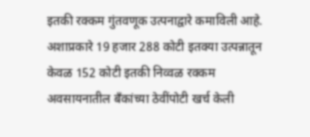इतकी रक्कम गुंतवणूक उत्पनाद्वारे कमाविली आहे. अशाप्रकारे 19 हजार 288 कोटी इतक्या उत्पन्नातून केवळ 152 कोटी इतकी निव्वळ रक्कम अवसायनातील बॅंकांच्या ठेवींपोटी खर्च केली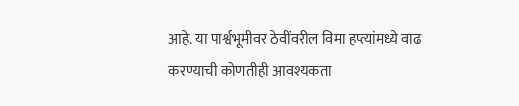आहे. या पार्श्वभूमीवर ठेवींवरील विमा हप्त्यांमध्ये वाढ करण्याची कोणतीही आवश्यकता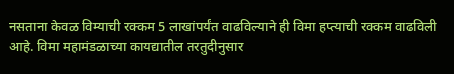नसताना केवळ विम्याची रक्कम 5 लाखांपर्यंत वाढविल्याने ही विमा हप्त्याची रक्कम वाढविली आहे. विमा महामंडळाच्या कायद्यातील तरतुदीनुसार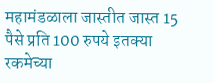महामंडळाला जास्तीत जास्त 15 पैसे प्रति 100 रुपये इतक्या रकमेच्या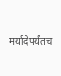मर्यादेपर्यंतच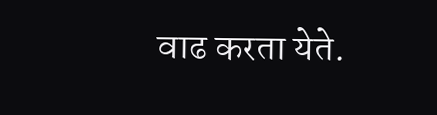वाढ करता येते.